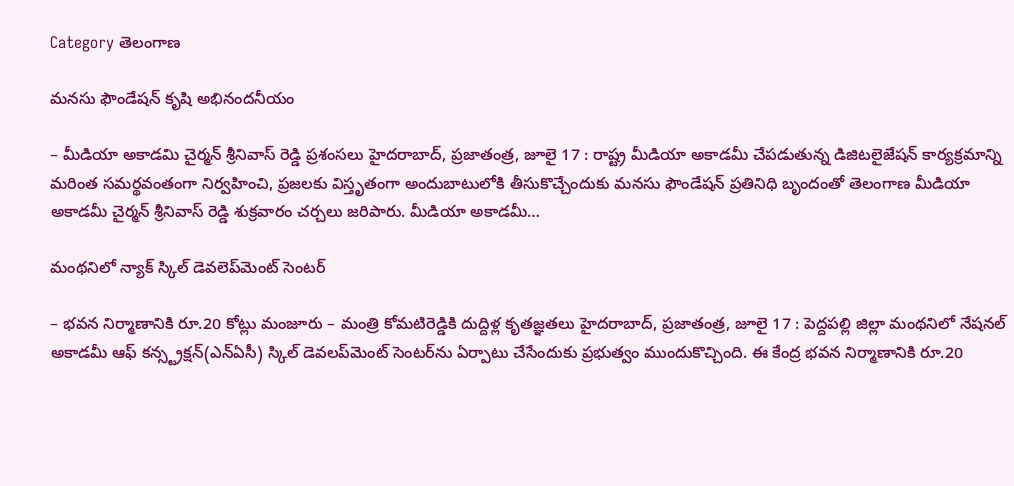Category తెలంగాణ

మనసు ఫౌండేషన్ కృషి అభినందనీయం

– మీడియా అకాడమి చైర్మన్ శ్రీనివాస్ రెడ్డి ప్రశంసలు హైదరాబాద్, ప్రజాతంత్ర, జూలై 17 : రాష్ట్ర మీడియా అకాడమీ చేపడుతున్న డిజిటలైజేషన్ కార్యక్రమాన్ని మరింత సమర్థవంతంగా నిర్వహించి, ప్రజలకు విస్తృతంగా అందుబాటులోకి తీసుకొచ్చేందుకు మనసు ఫౌండేషన్ ప్రతినిధి బృందంతో తెలంగాణ మీడియా అకాడమీ చైర్మన్ శ్రీనివాస్ రెడ్డి శుక్రవారం చర్చలు జరిపారు. మీడియా అకాడమీ…

మంథనిలో న్యాక్ స్కిల్ డెవలెప్‌మెంట్ సెంటర్

– భవన నిర్మాణానికి రూ.20 కోట్లు మంజూరు – మంత్రి కోమటిరెడ్డికి దుద్దిళ్ల కృతజ్ఞతలు హైదరాబాద్, ప్రజాతంత్ర, జూలై 17 : పెద్దపల్లి జిల్లా మంథనిలో నేషనల్ అకాడమీ ఆఫ్ కన్స్ట్రక్షన్(ఎన్‌ఏసీ) స్కిల్ డెవలప్‌మెంట్ సెంటర్‌ను ఏర్పాటు చేసేందుకు ప్రభుత్వం ముందుకొచ్చింది. ఈ కేంద్ర భవన నిర్మాణానికి రూ.20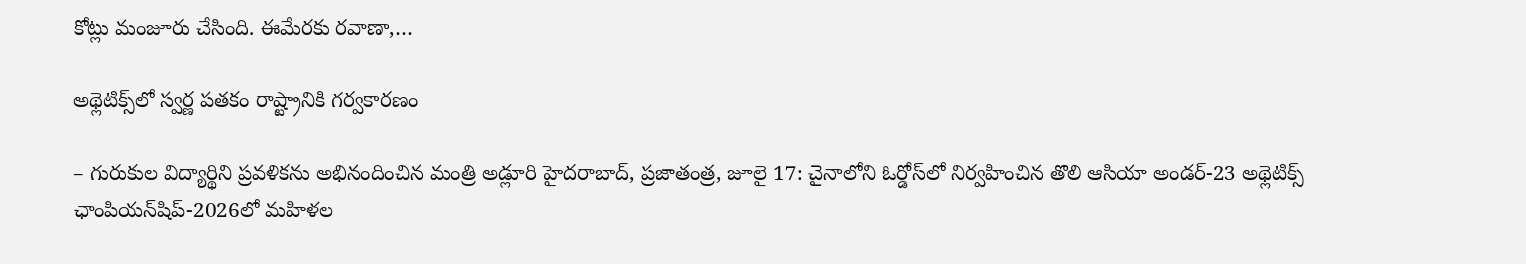కోట్లు మంజూరు చేసింది. ఈమేరకు రవాణా,…

అథ్లెటిక్స్‌లో స్వర్ణ పతకం రాష్ట్రానికి గర్వకారణం

– గురుకుల విద్యార్థిని ప్రవళికను అభినందించిన మంత్రి అడ్లూరి హైదరాబాద్, ప్రజాతంత్ర, జూలై 17: చైనాలోని ఓర్డోస్‌లో నిర్వహించిన తొలి ఆసియా అండర్-23 అథ్లెటిక్స్ ఛాంపియన్‌షిప్-2026లో మహిళల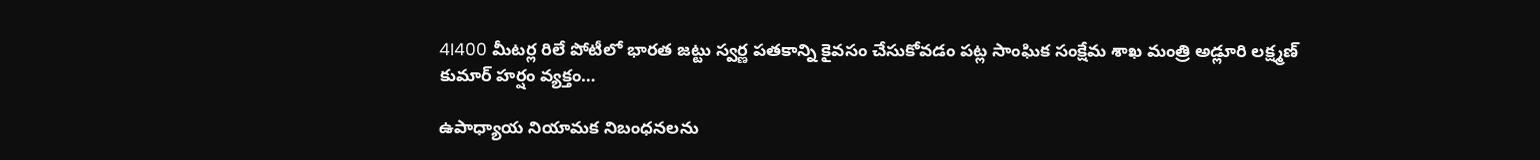4I400 మీటర్ల రిలే పోటీలో భారత జట్టు స్వర్ణ పతకాన్ని కైవసం చేసుకోవడం పట్ల సాంఘిక సంక్షేమ శాఖ మంత్రి అడ్లూరి లక్ష్మణ్ కుమార్ హర్షం వ్యక్తం…

ఉపాధ్యాయ నియామ‌క నిబంధ‌న‌ల‌ను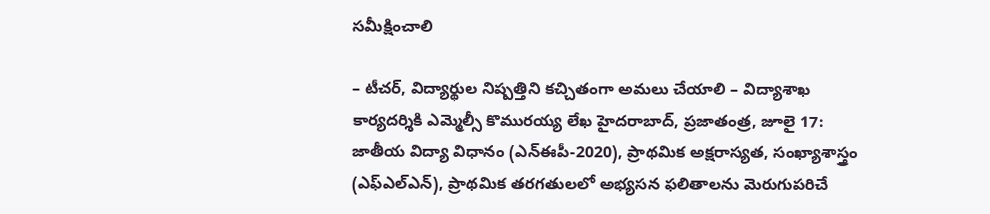స‌మీక్షించాలి

– టీచ‌ర్‌, విద్యార్థుల నిష్ప‌త్తిని క‌చ్చితంగా అమ‌లు చేయాలి – విద్యాశాఖ కార్య‌ద‌ర్శికి ఎమ్మెల్సీ కొముర‌య్య లేఖ‌ హైద‌రాబాద్‌, ప్ర‌జాతంత్ర‌, జూలై 17: జాతీయ విద్యా విధానం (ఎన్‌ఈపీ-2020), ప్రాథమిక అక్షరాస్యత, సంఖ్యాశాస్త్రం (ఎఫ్‌ఎల్‌ఎన్), ప్రాథమిక తరగతులలో అభ్యసన ఫలితాలను మెరుగుపరిచే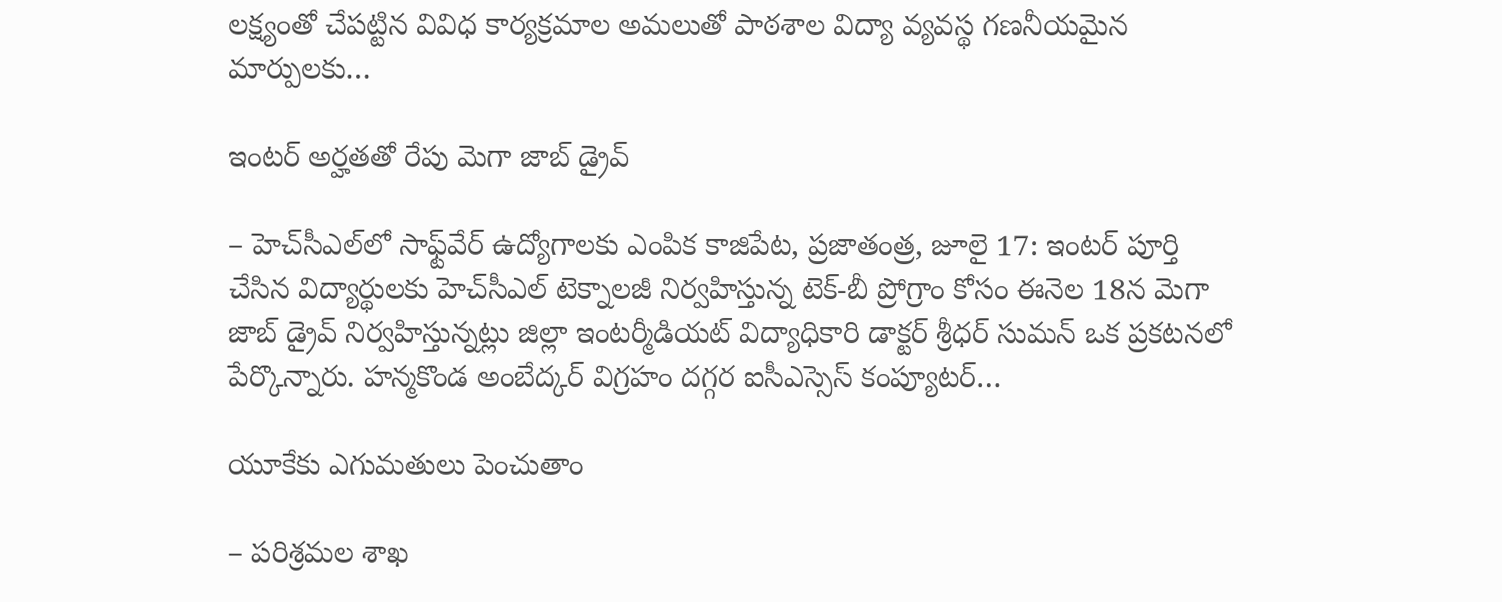లక్ష్యంతో చేపట్టిన వివిధ కార్యక్రమాల అమలుతో పాఠశాల విద్యా వ్యవస్థ గణనీయమైన మార్పులకు…

ఇంటర్ అర్హతతో రేపు మెగా జాబ్ డ్రైవ్

– హెచ్‌సీఎల్‌లో సాఫ్ట్‌వేర్ ఉద్యోగాలకు ఎంపిక కాజిపేట, ప్రజాతంత్ర, జూలై 17: ఇంటర్ పూర్తి చేసిన విద్యార్థులకు హెచ్‌సీఎల్ టెక్నాలజీ నిర్వహిస్తున్న టెక్-బీ ప్రోగ్రాం కోసం ఈనెల 18న మెగా జాబ్ డ్రైవ్ నిర్వహిస్తున్నట్లు జిల్లా ఇంటర్మీడియట్ విద్యాధికారి డాక్టర్ శ్రీధర్ సుమన్ ఒక ప్రకటనలో పేర్కొన్నారు. హన్మకొండ అంబేద్కర్ విగ్రహం దగ్గర ఐసీఎస్సెస్ కంప్యూటర్…

యూకేకు ఎగుమతులు పెంచుతాం

– పరిశ్రమల శాఖ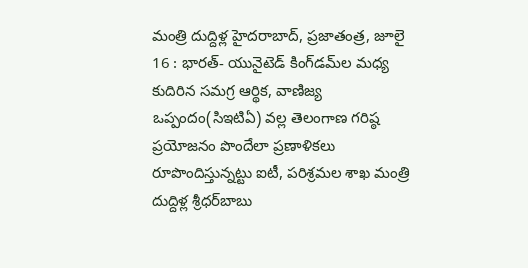మంత్రి దుద్దిళ్ల హైదరాబాద్, ప్రజాతంత్ర, జూలై 16 : భారత్- యునైటెడ్ కింగ్‌డమ్‌ల మధ్య కుదిరిన సమగ్ర ఆర్థిక, వాణిజ్య ఒప్పందం(సిఇటిఏ) వల్ల తెలంగాణ గరిష్ఠ ప్రయోజనం పొందేలా ప్రణాళికలు రూపొందిస్తున్నట్టు ఐటీ, పరిశ్రమల శాఖ మంత్రి దుద్దిళ్ల శ్రీధర్‌బాబు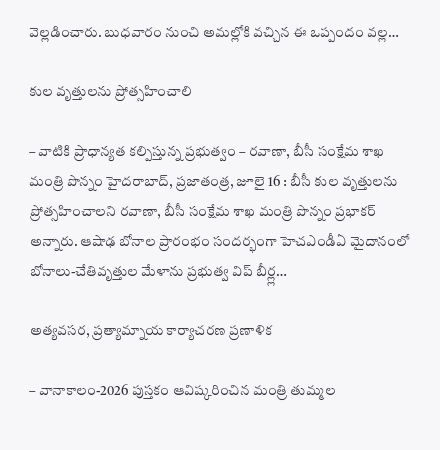వెల్లడించారు. బుధవారం నుంచి అమల్లోకి వచ్చిన ఈ ఒప్పందం వల్ల…

కుల వృత్తులను ప్రోత్సహించాలి

– వాటికి ప్రాధాన్యత కల్పిస్తున్న ప్రభుత్వం – రవాణా, బీసీ సంక్షేమ శాఖ మంత్రి పొన్నం హైదరాబాద్, ప్రజాతంత్ర, జూలై 16 : బీసీ కుల వృత్తులను ప్రోత్సహించాలని రవాణా, బీసీ సంక్షేమ శాఖ మంత్రి పొన్నం ప్రభాకర్ అన్నారు. ఆషాఢ బోనాల ప్రారంభం సందర్భంగా హెచఎండీఏ మైదానంలో బోనాలు-చేతివృత్తుల మేళాను ప్రభుత్వ విప్ బీర్ల్ల…

అత్యవసర, ప్రత్యామ్నాయ కార్యాచరణ ప్రణాళిక

– వానాకాలం-2026 పుస్తకం ఆవిష్కరించిన మంత్రి తుమ్మల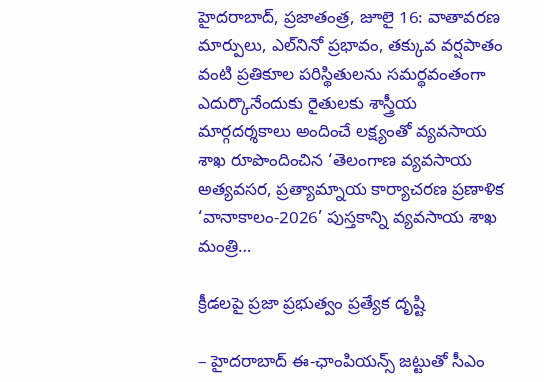హైదరాబాద్, ప్రజాతంత్ర, జూలై 16: వాతావరణ మార్పులు, ఎల్‌నినో ప్రభావం, తక్కువ వర్షపాతం వంటి ప్రతికూల పరిస్థితులను సమర్థవంతంగా ఎదుర్కొనేందుకు రైతులకు శాస్త్రీయ మార్గదర్శకాలు అందించే లక్ష్యంతో వ్యవసాయ శాఖ రూపొందించిన ‘తెలంగాణ వ్యవసాయ అత్యవసర, ప్రత్యామ్నాయ కార్యాచరణ ప్రణాళిక ‘వానాకాలం-2026’ పుస్తకాన్ని వ్యవసాయ శాఖ మంత్రి…

క్రీడలపై ప్రజా ప్రభుత్వం ప్రత్యేక దృష్టి

– హైదరాబాద్ ఈ-ఛాంపియన్స్ జట్టుతో సీఎం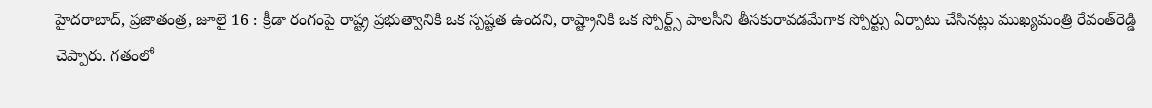హైదరాబాద్, ప్రజాతంత్ర, జూలై 16 : క్రీడా రంగంపై రాష్ట్ర ప్రభుత్వానికి ఒక స్పష్టత ఉందని, రాష్ట్రానికి ఒక స్పోర్ట్స్ పాలసీని తీసకురావడమేగాక స్పోర్ట్సు ఏర్పాటు చేసినట్లు ముఖ్యమంత్రి రేవంత్‌రెడ్డి చెప్పారు. గతంలో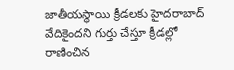జాతీయస్థాయి క్రీడలకు హైదరాబాద్ వేదికైందని గుర్తు చేస్తూ క్రీడల్లో రాణించిన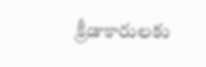క్రీడాకారులకు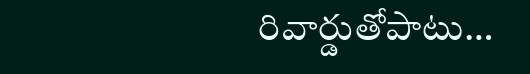రివార్డుతోపాటు…